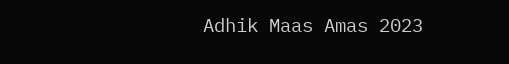Adhik Maas Amas 2023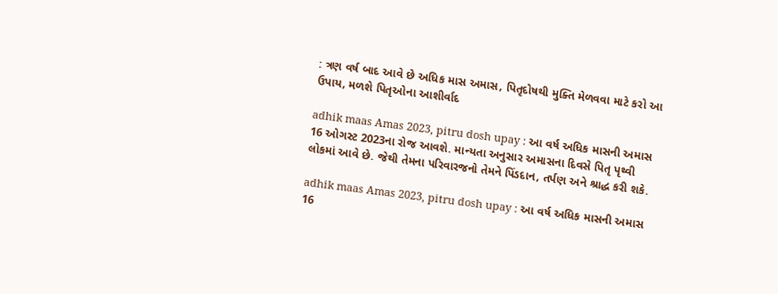: ત્રણ વર્ષ બાદ આવે છે અધિક માસ અમાસ, પિતૃદોષથી મુક્તિ મેળવવા માટે કરો આ ઉપાય, મળશે પિતૃઓના આશીર્વાદ

adhik maas Amas 2023, pitru dosh upay : આ વર્ષ અધિક માસની અમાસ 16 ઓગસ્ટ 2023ના રોજ આવશે. માન્યતા અનુસાર અમાસના દિવસે પિતૃ પૃથ્વી લોકમાં આવે છે. જેથી તેમના પરિવારજનો તેમને પિંડદાન, તર્પણ અને શ્રાદ્ધ કરી શકે.

adhik maas Amas 2023, pitru dosh upay : આ વર્ષ અધિક માસની અમાસ 16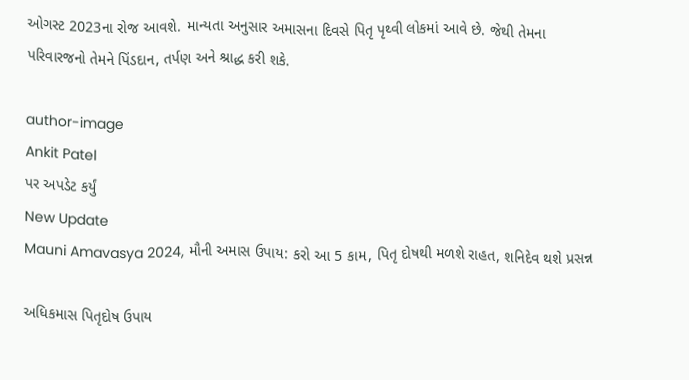ઓગસ્ટ 2023ના રોજ આવશે. માન્યતા અનુસાર અમાસના દિવસે પિતૃ પૃથ્વી લોકમાં આવે છે. જેથી તેમના પરિવારજનો તેમને પિંડદાન, તર્પણ અને શ્રાદ્ધ કરી શકે.

author-image
Ankit Patel
પર અપડેટ કર્યું
New Update
Mauni Amavasya 2024, મૌની અમાસ ઉપાય: કરો આ 5 કામ, પિતૃ દોષથી મળશે રાહત, શનિદેવ થશે પ્રસન્ન

અધિકમાસ પિતૃદોષ ઉપાય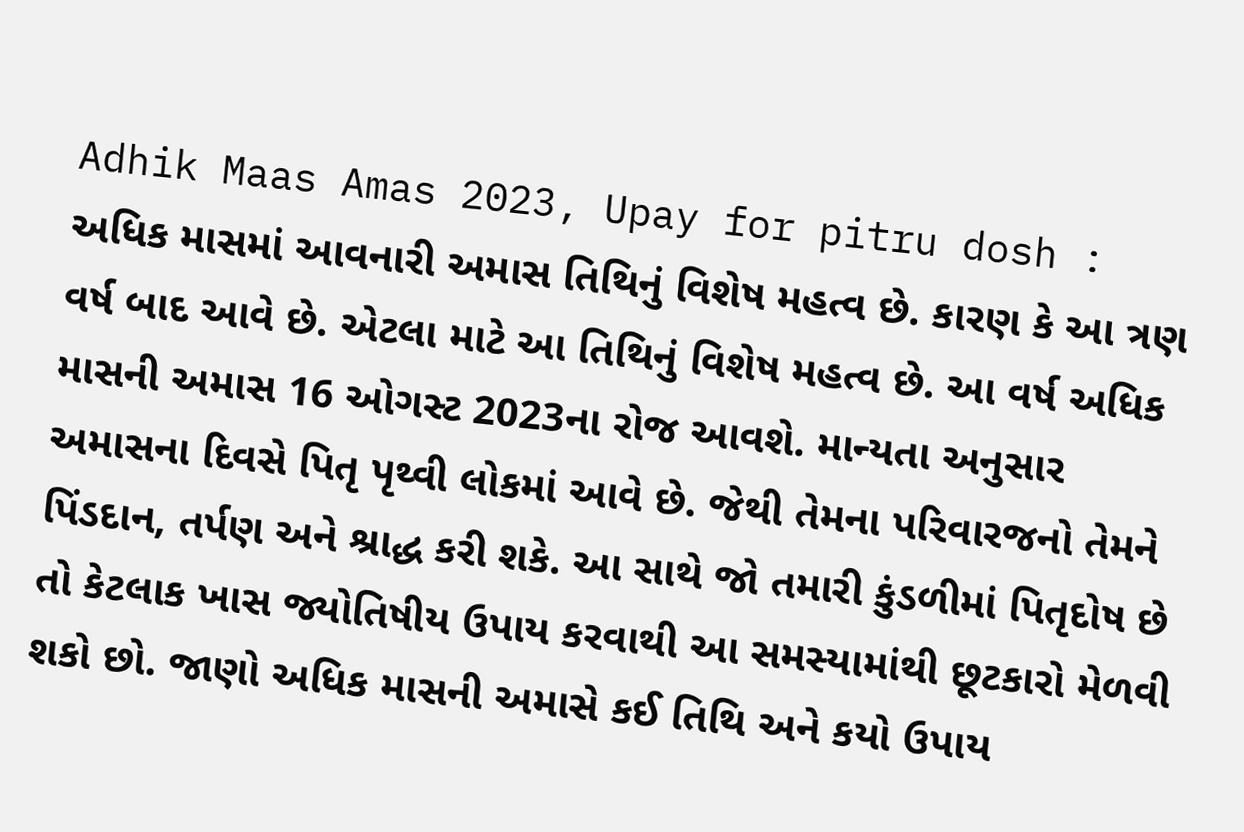Adhik Maas Amas 2023, Upay for pitru dosh : અધિક માસમાં આવનારી અમાસ તિથિનું વિશેષ મહત્વ છે. કારણ કે આ ત્રણ વર્ષ બાદ આવે છે. એટલા માટે આ તિથિનું વિશેષ મહત્વ છે. આ વર્ષ અધિક માસની અમાસ 16 ઓગસ્ટ 2023ના રોજ આવશે. માન્યતા અનુસાર અમાસના દિવસે પિતૃ પૃથ્વી લોકમાં આવે છે. જેથી તેમના પરિવારજનો તેમને પિંડદાન, તર્પણ અને શ્રાદ્ધ કરી શકે. આ સાથે જો તમારી કુંડળીમાં પિતૃદોષ છે તો કેટલાક ખાસ જ્યોતિષીય ઉપાય કરવાથી આ સમસ્યામાંથી છૂટકારો મેળવી શકો છો. જાણો અધિક માસની અમાસે કઈ તિથિ અને કયો ઉપાય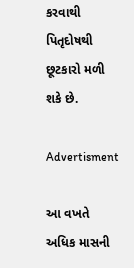કરવાથી પિતૃદોષથી છૂટકારો મળી શકે છે.

Advertisment

આ વખતે અધિક માસની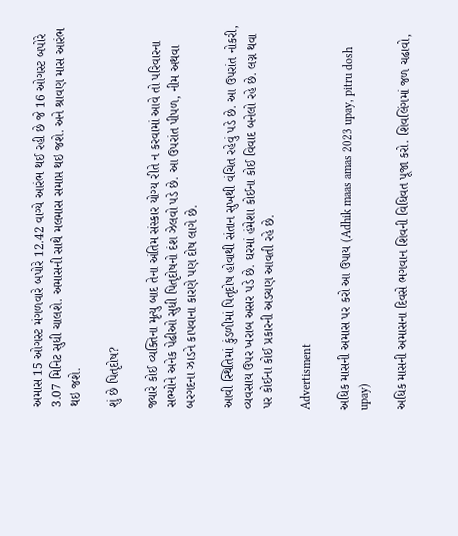અમાસ 15 ઓગસ્ટ મંગળવારે બપોરે 12.42 વાગ્યે આરંભ થઈ રહી છે જે 16 ઓગસ્ટ બપોરે 3.07 મિનિટ સુધી ચાલશે. અમાસની સાથે મલમાસ સમાપ્ત થઇ જશે. અને શ્રાવણ માસ આરંભ થઇ જશે.

શું છે પિતૃદોષ?

જ્યારે કોઈ વ્યક્તિના મૃત્યુ બાદ તેના અંતિમ સંસ્કાર યોગ્ય રીતે ન કરવામાં આવે તો પરિવારના સભ્યોને અનેક પેઢીઓ સુધી પિતૃદોષનો દંશ ઝેલવો પડે છે. આ ઉપરાંત પીપળ, નીમ અથવા બરગદના ઝાડને કાપવાના કારણે પણ દોષ લાગે છે.

આવી સ્થિતિમાં કુંડળીમાં પિતૃદોષ હોવાથી સંતાન સુખથી વંચિત રહેવું પડે છે. આ ઉપરાંત નોકરી, વ્યવસાય ઉપર ખરાબ અસર પડે છે. ઘરમાં હંમેશા કોઈના કોઈ વિવાદ બનેલો રહે છે. લગ્ન થવા પર કોઈના કોઈ પ્રકારની અડચણ આવતી રહે છે.

Advertisment

અધિક માસની અમાસ પર કરો આ ઉપાય (Adhik maas amas 2023 upay, pitru dosh upay)

અધિક માસની અમાસના દિવસે ભગવાન શિવની વિધિવત પૂજા કરો. શિવલિંગમાં જળ ચઢાવો,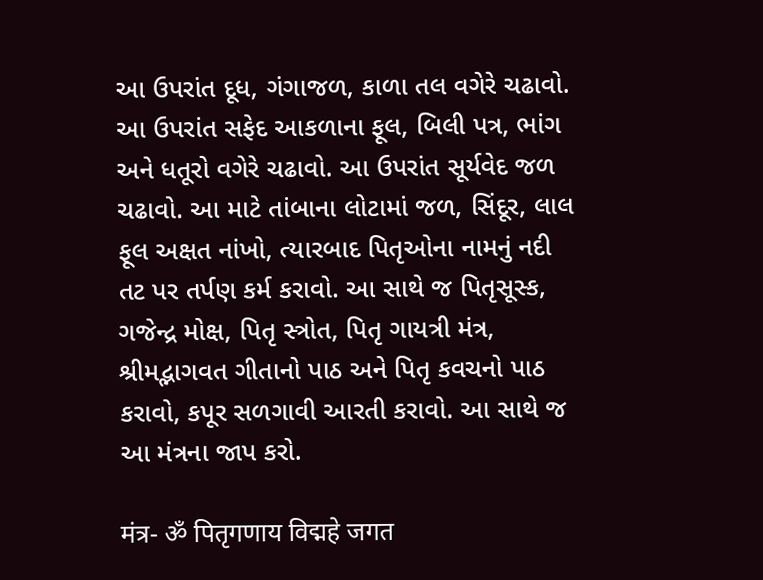આ ઉપરાંત દૂધ, ગંગાજળ, કાળા તલ વગેરે ચઢાવો. આ ઉપરાંત સફેદ આકળાના ફૂલ, બિલી પત્ર, ભાંગ અને ધતૂરો વગેરે ચઢાવો. આ ઉપરાંત સૂર્યવેદ જળ ચઢાવો. આ માટે તાંબાના લોટામાં જળ, સિંદૂર, લાલ ફૂલ અક્ષત નાંખો, ત્યારબાદ પિતૃઓના નામનું નદી તટ પર તર્પણ કર્મ કરાવો. આ સાથે જ પિતૃસૂસ્ક, ગજેન્દ્ર મોક્ષ, પિતૃ સ્ત્રોત, પિતૃ ગાયત્રી મંત્ર, શ્રીમદ્ભાગવત ગીતાનો પાઠ અને પિતૃ કવચનો પાઠ કરાવો, કપૂર સળગાવી આરતી કરાવો. આ સાથે જ આ મંત્રના જાપ કરો.

मंत्र- ॐ पितृगणाय विद्महे जगत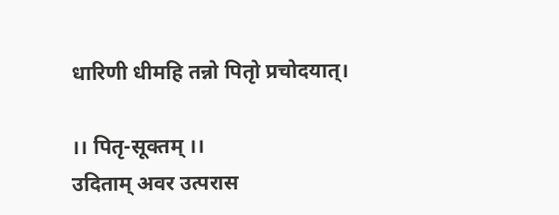धारिणी धीमहि तन्नो पितृो प्रचोदयात्।

।। पितृ-सूक्तम् ।।
उदिताम् अवर उत्परास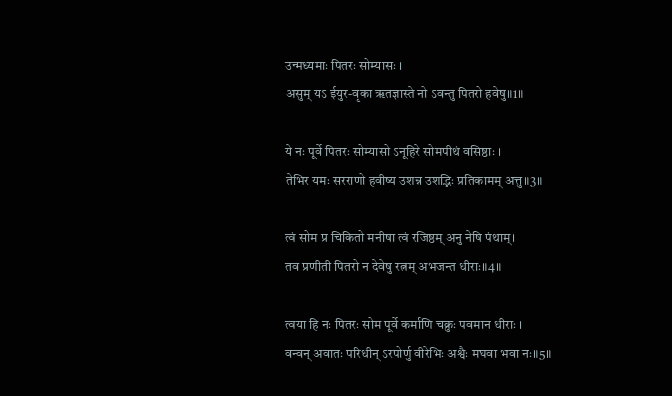उन्मध्यमाः पितरः सोम्यासः ।
असुम् यऽ ईयुर-वृका ॠतज्ञास्ते नो ऽवन्तु पितरो हवेषु॥1॥

ये नः पूर्वे पितरः सोम्यासो ऽनूहिरे सोमपीथं वसिष्ठाः ।
तेभिर यमः सरराणो हवीष्य उशन्न उशद्भिः प्रतिकामम् अत्तु॥3॥

त्वं सोम प्र चिकितो मनीषा त्वं रजिष्ठम् अनु नेषि पंथाम्।
तव प्रणीती पितरो न देवेषु रत्नम् अभजन्त धीराः॥4॥

त्वया हि नः पितरः सोम पूर्वे कर्माणि चक्रुः पवमान धीराः ।
वन्वन् अवातः परिधीन् ऽरपोर्णु वीरेभिः अश्वैः मघवा भवा नः॥5॥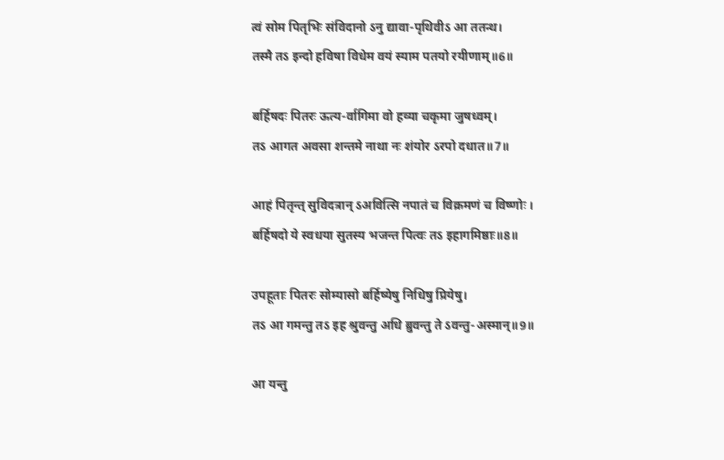त्वं सोम पितृभिः संविदानो ऽनु द्यावा-पृथिवीऽ आ ततन्थ।
तस्मै तऽ इन्दो हविषा विधेम वयं स्याम पतयो रयीणाम्॥6॥

बर्हिषदः पितरः ऊत्य-र्वागिमा वो हव्या चकृमा जुषध्वम्।
तऽ आगत अवसा शन्तमे नाथा नः शंयोर ऽरपो दधात॥7॥

आहं पितृन्त् सुविदत्रान् ऽअवित्सि नपातं च विक्रमणं च विष्णोः ।
बर्हिषदो ये स्वधया सुतस्य भजन्त पित्वः तऽ इहागमिष्ठाः॥8॥

उपहूताः पितरः सोम्यासो बर्हिष्येषु निधिषु प्रियेषु।
तऽ आ गमन्तु तऽ इह श्रुवन्तु अधि ब्रुवन्तु ते ऽवन्तु-अस्मान्॥9॥

आ यन्तु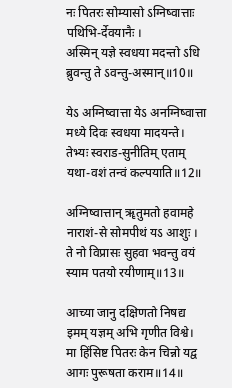नः पितरः सोम्यासो ऽग्निष्वात्ताः पथिभि-र्देवयानैः ।
अस्मिन् यज्ञे स्वधया मदन्तो ऽधि ब्रुवन्तु ते ऽवन्तु-अस्मान्॥10॥

येऽ अग्निष्वात्ता येऽ अनग्निष्वात्ता मध्ये दिवः स्वधया मादयन्ते।
तेभ्यः स्वराड-सुनीतिम् एताम् यथा-वशं तन्वं कल्पयाति॥12॥

अग्निष्वात्तान् ॠतुमतो हवामहे नाराशं-से सोमपीथं यऽ आशुः ।
ते नो विप्रासः सुहवा भवन्तु वयं स्याम पतयो रयीणाम्॥13॥

आच्या जानु दक्षिणतो निषद्य इमम् यज्ञम् अभि गृणीत विश्वे।
मा हिंसिष्ट पितरः केन चिन्नो यद्व आगः पुरूषता कराम॥14॥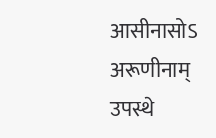आसीनासोऽ अरूणीनाम् उपस्थे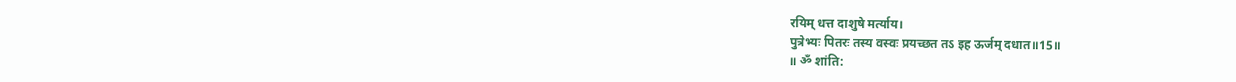रयिम् धत्त दाशुषे मर्त्याय।
पुत्रेभ्यः पितरः तस्य वस्वः प्रयच्छत तऽ इह ऊर्जम् दधात॥15॥
॥ ॐ शांति: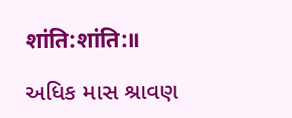शांति:शांति:॥

અધિક માસ શ્રાવણ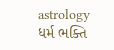astrology ધર્મ ભક્તિ